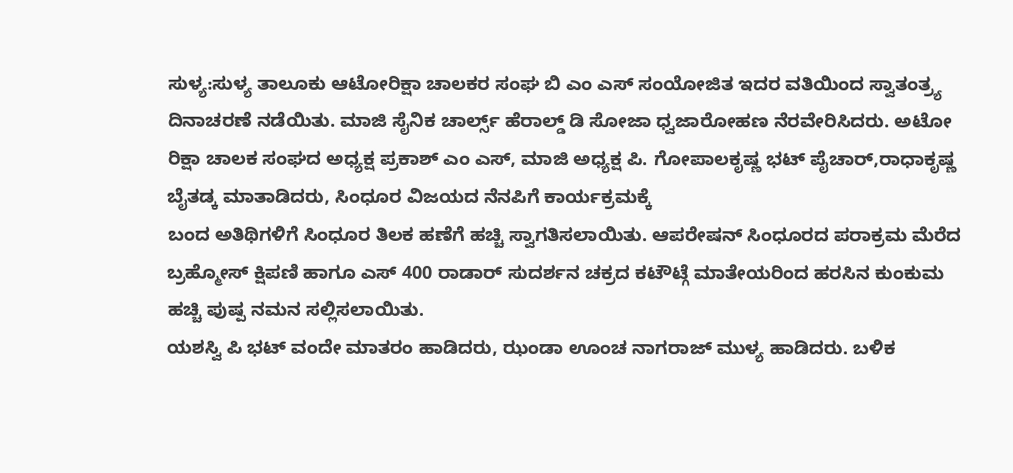ಸುಳ್ಯ:ಸುಳ್ಯ ತಾಲೂಕು ಆಟೋರಿಕ್ಷಾ ಚಾಲಕರ ಸಂಘ ಬಿ ಎಂ ಎಸ್ ಸಂಯೋಜಿತ ಇದರ ವತಿಯಿಂದ ಸ್ವಾತಂತ್ರ್ಯ ದಿನಾಚರಣೆ ನಡೆಯಿತು. ಮಾಜಿ ಸೈನಿಕ ಚಾರ್ಲ್ಸ್ ಹೆರಾಲ್ಡ್ ಡಿ ಸೋಜಾ ಧ್ವಜಾರೋಹಣ ನೆರವೇರಿಸಿದರು. ಅಟೋ ರಿಕ್ಷಾ ಚಾಲಕ ಸಂಘದ ಅಧ್ಯಕ್ಷ ಪ್ರಕಾಶ್ ಎಂ ಎಸ್, ಮಾಜಿ ಅಧ್ಯಕ್ಷ ಪಿ. ಗೋಪಾಲಕೃಷ್ಣ ಭಟ್ ಪೈಚಾರ್,ರಾಧಾಕೃಷ್ಣ ಬೈತಡ್ಕ ಮಾತಾಡಿದರು, ಸಿಂಧೂರ ವಿಜಯದ ನೆನಪಿಗೆ ಕಾರ್ಯಕ್ರಮಕ್ಕೆ
ಬಂದ ಅತಿಥಿಗಳಿಗೆ ಸಿಂಧೂರ ತಿಲಕ ಹಣೆಗೆ ಹಚ್ಚಿ ಸ್ವಾಗತಿಸಲಾಯಿತು. ಆಪರೇಷನ್ ಸಿಂಧೂರದ ಪರಾಕ್ರಮ ಮೆರೆದ ಬ್ರಹ್ಮೋಸ್ ಕ್ಷಿಪಣಿ ಹಾಗೂ ಎಸ್ 400 ರಾಡಾರ್ ಸುದರ್ಶನ ಚಕ್ರದ ಕಟೌಟ್ಗೆ ಮಾತೇಯರಿಂದ ಹರಸಿನ ಕುಂಕುಮ ಹಚ್ಚಿ ಪುಷ್ಪ ನಮನ ಸಲ್ಲಿಸಲಾಯಿತು.
ಯಶಸ್ವಿ ಪಿ ಭಟ್ ವಂದೇ ಮಾತರಂ ಹಾಡಿದರು, ಝಂಡಾ ಊಂಚ ನಾಗರಾಜ್ ಮುಳ್ಯ ಹಾಡಿದರು. ಬಳಿಕ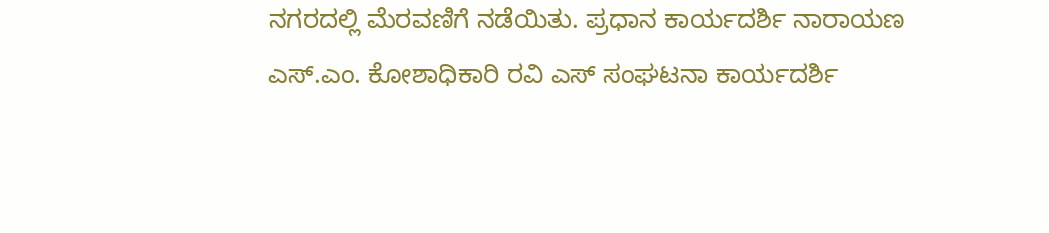ನಗರದಲ್ಲಿ ಮೆರವಣಿಗೆ ನಡೆಯಿತು. ಪ್ರಧಾನ ಕಾರ್ಯದರ್ಶಿ ನಾರಾಯಣ ಎಸ್.ಎಂ. ಕೋಶಾಧಿಕಾರಿ ರವಿ ಎಸ್ ಸಂಘಟನಾ ಕಾರ್ಯದರ್ಶಿ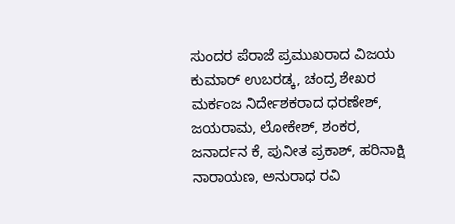ಸುಂದರ ಪೆರಾಜೆ ಪ್ರಮುಖರಾದ ವಿಜಯ ಕುಮಾರ್ ಉಬರಡ್ಕ, ಚಂದ್ರ ಶೇಖರ ಮರ್ಕಂಜ ನಿರ್ದೇಶಕರಾದ ಧರಣೇಶ್, ಜಯರಾಮ, ಲೋಕೇಶ್, ಶಂಕರ, ಜನಾರ್ದನ ಕೆ, ಪುನೀತ ಪ್ರಕಾಶ್, ಹರಿನಾಕ್ಷಿ ನಾರಾಯಣ, ಅನುರಾಧ ರವಿ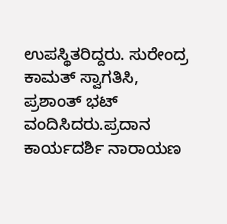ಉಪಸ್ಥಿತರಿದ್ದರು. ಸುರೇಂದ್ರ ಕಾಮತ್ ಸ್ವಾಗತಿಸಿ, ಪ್ರಶಾಂತ್ ಭಟ್ ವಂದಿಸಿದರು.ಪ್ರದಾನ ಕಾರ್ಯದರ್ಶಿ ನಾರಾಯಣ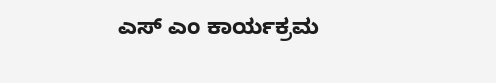ಎಸ್ ಎಂ ಕಾರ್ಯಕ್ರಮ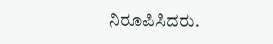ನಿರೂಪಿಸಿದರು.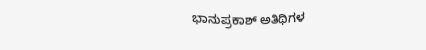ಭಾನುಪ್ರಕಾಶ್ ಅತಿಥಿಗಳ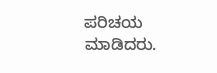ಪರಿಚಯ ಮಾಡಿದರು.